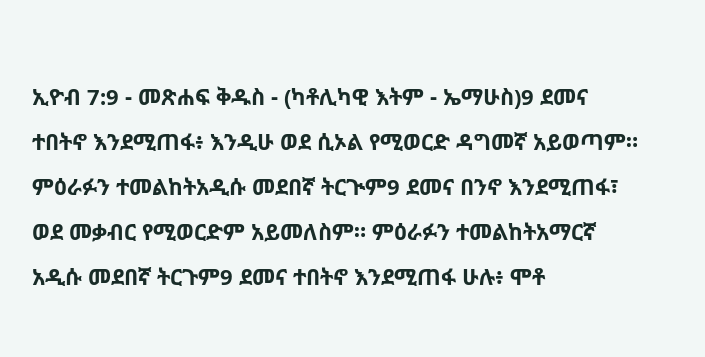ኢዮብ 7:9 - መጽሐፍ ቅዱስ - (ካቶሊካዊ እትም - ኤማሁስ)9 ደመና ተበትኖ እንደሚጠፋ፥ እንዲሁ ወደ ሲኦል የሚወርድ ዳግመኛ አይወጣም። ምዕራፉን ተመልከትአዲሱ መደበኛ ትርጒም9 ደመና በንኖ እንደሚጠፋ፣ ወደ መቃብር የሚወርድም አይመለስም። ምዕራፉን ተመልከትአማርኛ አዲሱ መደበኛ ትርጉም9 ደመና ተበትኖ እንደሚጠፋ ሁሉ፥ ሞቶ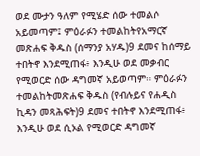ወደ ሙታን ዓለም የሚሄድ ሰው ተመልሶ አይመጣም፤ ምዕራፉን ተመልከትየአማርኛ መጽሐፍ ቅዱስ (ሰማንያ አሃዱ)9 ደመና ከሰማይ ተበትኖ እንደሚጠፋ፥ እንዲሁ ወደ መቃብር የሚወርድ ሰው ዳግመኛ አይወጣም። ምዕራፉን ተመልከትመጽሐፍ ቅዱስ (የብሉይና የሐዲስ ኪዳን መጻሕፍት)9 ደመና ተበትኖ እንደሚጠፋ፥ እንዲሁ ወደ ሲኦል የሚወርድ ዳግመኛ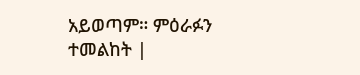አይወጣም። ምዕራፉን ተመልከት |